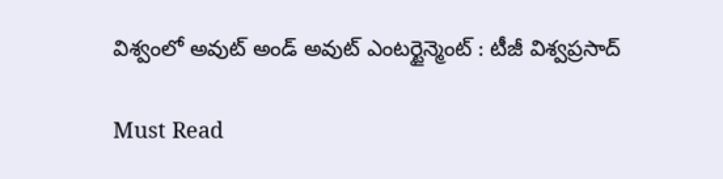విశ్వంలో అవుట్ అండ్ అవుట్ ఎంటర్టైన్మెంట్ : టీజీ విశ్వప్రసాద్

Must Read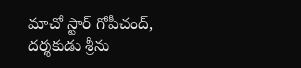మాచో స్టార్ గోపీచంద్, దర్శకుడు శ్రీను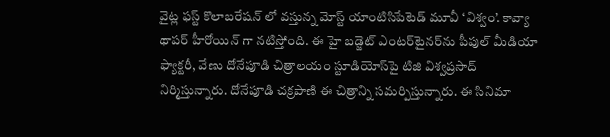వైట్ల ఫస్ట్ కొలాబరేషన్ లో వస్తున్న మోస్ట్ యాంటిసిపేటెడ్ మూవీ ‘విశ్వం’. కావ్యా థాపర్ హీరోయిన్ గా నటిస్తోంది. ఈ హై బడ్జెట్ ఎంటర్‌టైనర్‌ను పీపుల్ మీడియా ఫ్యాక్టరీ, వేణు దోనేపూడి చిత్రాలయం స్టూడియోస్‌పై టిజి విశ్వప్రసాద్ నిర్మిస్తున్నారు. దోనేపూడి చక్రపాణి ఈ చిత్రాన్ని సమర్పిస్తున్నారు. ఈ సినిమా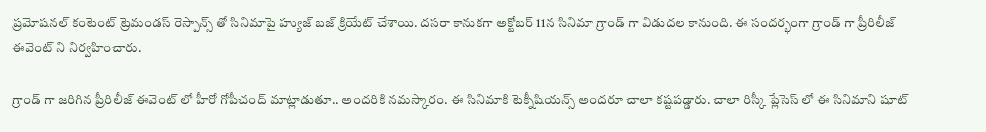ప్రమోషనల్ కంటెంట్ ట్రెమండస్ రెస్పాన్స్ తో సినిమాపై హ్యుజ్ బజ్ క్రియేట్ చేశాయి. దసరా కానుకగా అక్టోబర్ 11న సినిమా గ్రాండ్ గా విడుదల కానుంది. ఈ సందర్భంగా గ్రాండ్ గా ప్రీరిలీజ్ ఈవెంట్ ని నిర్వహించారు.

గ్రాండ్ గా జరిగిన ప్రీరిలీజ్ ఈవెంట్ లో హీరో గోపీచంద్ మాట్లాడుతూ.. అందరికి నమస్కారం. ఈ సినిమాకి టెక్నీషియన్స్ అందరూ చాలా కష్టపడ్డారు. చాలా రిస్కీ ప్లేసెస్ లో ఈ సినిమాని షూట్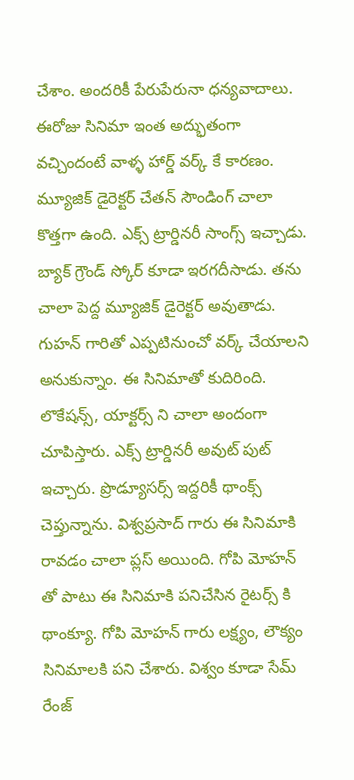చేశాం. అందరికీ పేరుపేరునా ధన్యవాదాలు. ఈరోజు సినిమా ఇంత అద్భుతంగా వచ్చిందంటే వాళ్ళ హార్డ్ వర్క్ కే కారణం. మ్యూజిక్ డైరెక్టర్ చేతన్ సౌండింగ్ చాలా కొత్తగా ఉంది. ఎక్స్ ట్రార్డినరీ సాంగ్స్ ఇచ్చాడు. బ్యాక్ గ్రౌండ్ స్కోర్ కూడా ఇరగదీసాడు. తను చాలా పెద్ద మ్యూజిక్ డైరెక్టర్ అవుతాడు. గుహన్ గారితో ఎప్పటినుంచో వర్క్ చేయాలని అనుకున్నాం. ఈ సినిమాతో కుదిరింది. లొకేషన్స్, యాక్టర్స్ ని చాలా అందంగా చూపిస్తారు. ఎక్స్ ట్రార్డినరీ అవుట్ పుట్ ఇచ్చారు. ప్రొడ్యూసర్స్ ఇద్దరికీ థాంక్స్ చెప్తున్నాను. విశ్వప్రసాద్ గారు ఈ సినిమాకి రావడం చాలా ప్లస్ అయింది. గోపి మోహన్ తో పాటు ఈ సినిమాకి పనిచేసిన రైటర్స్ కి థాంక్యూ. గోపి మోహన్ గారు లక్ష్యం, లౌక్యం సినిమాలకి పని చేశారు. విశ్వం కూడా సేమ్ రేంజ్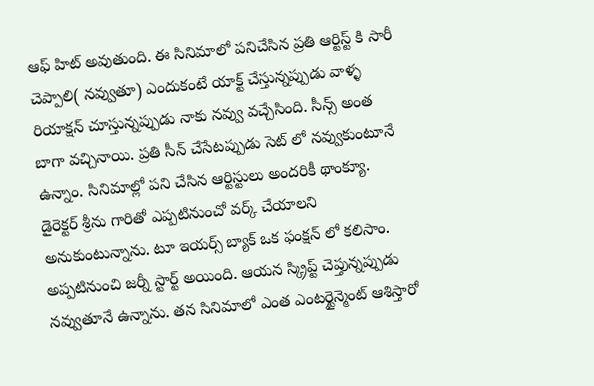ఆఫ్ హిట్ అవుతుంది. ఈ సినిమాలో పనిచేసిన ప్రతి ఆర్టిస్ట్ కి సారీ చెప్పాలి( నవ్వుతూ) ఎందుకంటే యాక్ట్ చేస్తున్నప్పుడు వాళ్ళ రియాక్షన్ చూస్తున్నప్పుడు నాకు నవ్వు వచ్చేసింది. సీన్స్ అంత బాగా వచ్చినాయి. ప్రతి సీన్ చేసేటప్పుడు సెట్ లో నవ్వుకుంటూనే ఉన్నాం. సినిమాల్లో పని చేసిన ఆర్టిస్టులు అందరికీ థాంక్యూ. డైరెక్టర్ శ్రీను గారితో ఎప్పటినుంచో వర్క్ చేయాలని అనుకుంటున్నాను. టూ ఇయర్స్ బ్యాక్ ఒక ఫంక్షన్ లో కలిసాం. అప్పటినుంచి జర్నీ స్టార్ట్ అయింది. ఆయన స్క్రిప్ట్ చెప్తున్నప్పుడు నవ్వుతూనే ఉన్నాను. తన సినిమాలో ఎంత ఎంటర్టైన్మెంట్ ఆశిస్తారో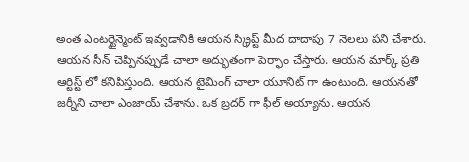అంత ఎంటర్టైన్మెంట్ ఇవ్వడానికి ఆయన స్క్రిప్ట్ మీద దాదాపు 7 నెలలు పని చేశారు. ఆయన సీన్ చెప్పినప్పుడే చాలా అద్భుతంగా పెర్ఫాం చేస్తారు. ఆయన మార్క్ ప్రతి ఆర్టిస్ట్ లో కనిపిస్తుంది. ఆయన టైమింగ్ చాలా యూనిట్ గా ఉంటుంది. ఆయనతో జర్నీని చాలా ఎంజాయ్ చేశాను. ఒక బ్రదర్ గా ఫీల్ అయ్యాను. ఆయన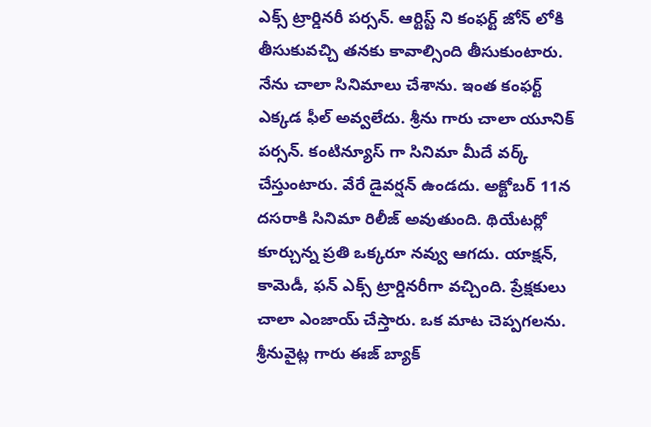ఎక్స్ ట్రార్డినరీ పర్సన్. ఆర్టిస్ట్ ని కంఫర్ట్ జోన్ లోకి తీసుకువచ్చి తనకు కావాల్సింది తీసుకుంటారు. నేను చాలా సినిమాలు చేశాను. ఇంత కంఫర్ట్ ఎక్కడ ఫీల్ అవ్వలేదు. శ్రీను గారు చాలా యూనిక్ పర్సన్. కంటిన్యూస్ గా సినిమా మీదే వర్క్ చేస్తుంటారు. వేరే డైవర్షన్ ఉండదు. అక్టోబర్ 11న దసరాకి సినిమా రిలీజ్ అవుతుంది. థియేటర్లో కూర్చున్న ప్రతి ఒక్కరూ నవ్వు ఆగదు. యాక్షన్, కామెడీ, ఫన్ ఎక్స్ ట్రార్డినరీగా వచ్చింది. ప్రేక్షకులు చాలా ఎంజాయ్ చేస్తారు. ఒక మాట చెప్పగలను. శ్రీనువైట్ల గారు ఈజ్ బ్యాక్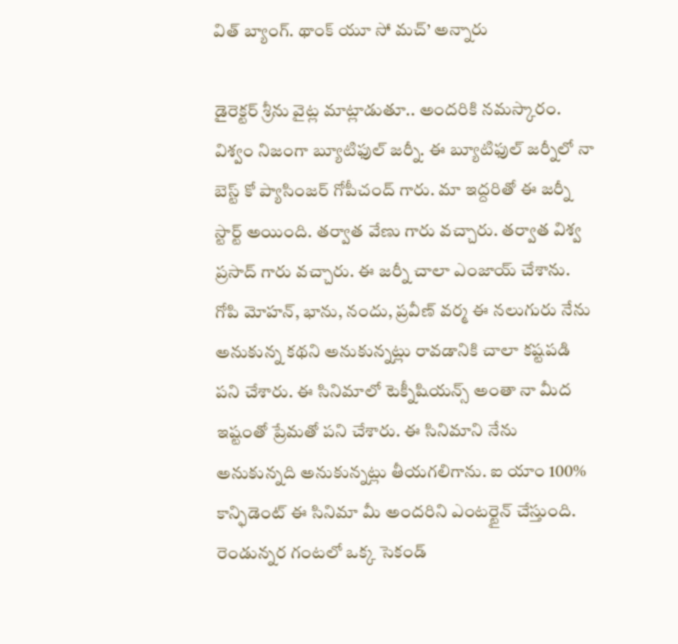విత్ బ్యాంగ్. థాంక్ యూ సో మచ్’ అన్నారు

డైరెక్టర్ శ్రీను వైట్ల మాట్లాడుతూ.. అందరికి నమస్కారం. విశ్వం నిజంగా బ్యూటిఫుల్ జర్నీ. ఈ బ్యూటిఫుల్ జర్నీలో నా బెస్ట్ కో ప్యాసింజర్ గోపీచంద్ గారు. మా ఇద్దరితో ఈ జర్నీ స్టార్ట్ అయింది. తర్వాత వేణు గారు వచ్చారు. తర్వాత విశ్వ ప్రసాద్ గారు వచ్చారు. ఈ జర్నీ చాలా ఎంజాయ్ చేశాను. గోపి మోహన్, భాను, నందు, ప్రవీణ్ వర్మ ఈ నలుగురు నేను అనుకున్న కథని అనుకున్నట్లు రావడానికి చాలా కష్టపడి పని చేశారు. ఈ సినిమాలో టెక్నీషియన్స్ అంతా నా మీద ఇష్టంతో ప్రేమతో పని చేశారు. ఈ సినిమాని నేను అనుకున్నది అనుకున్నట్లు తీయగలిగాను. ఐ యాం 100% కాన్ఫిడెంట్ ఈ సినిమా మీ అందరిని ఎంటర్టైన్ చేస్తుంది. రెండున్నర గంటలో ఒక్క సెకండ్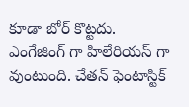కూడా బోర్ కొట్టదు. ఎంగేజింగ్ గా హిలేరియస్ గా వుంటుంది. చేతన్ ఫెంటాస్టిక్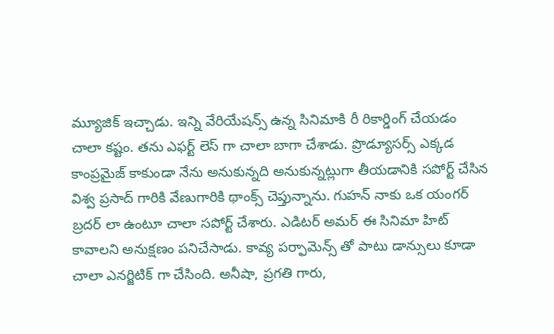మ్యూజిక్ ఇచ్చాడు. ఇన్ని వేరియేషన్స్ ఉన్న సినిమాకి రీ రికార్డింగ్ చేయడం చాలా కష్టం. తను ఎఫర్ట్ లెస్ గా చాలా బాగా చేశాడు. ప్రొడ్యూసర్స్ ఎక్కడ కాంప్రమైజ్ కాకుండా నేను అనుకున్నది అనుకున్నట్లుగా తీయడానికి సపోర్ట్ చేసిన విశ్వ ప్రసాద్ గారికి వేణుగారికి థాంక్స్ చెప్తున్నాను. గుహన్ నాకు ఒక యంగర్ బ్రదర్ లా ఉంటూ చాలా సపోర్ట్ చేశారు. ఎడిటర్ అమర్ ఈ సినిమా హిట్ కావాలని అనుక్షణం పనిచేసాడు. కావ్య పర్ఫామెన్స్ తో పాటు డాన్సులు కూడా చాలా ఎనర్జిటిక్ గా చేసింది. అనీషా, ప్రగతి గారు,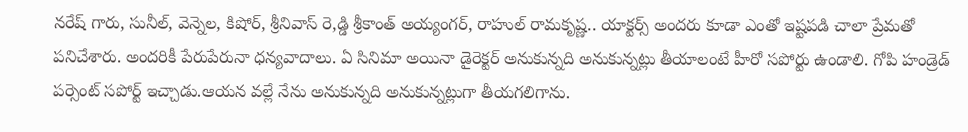నరేష్ గారు, సునీల్, వెన్నెల, కిషోర్, శ్రీనివాస్ రె,డ్డి శ్రీకాంత్ అయ్యంగర్, రాహుల్ రామకృష్ణ.. యాక్టర్స్ అందరు కూడా ఎంతో ఇష్టపడి చాలా ప్రేమతో పనిచేశారు. అందరికీ పేరుపేరునా ధన్యవాదాలు. ఏ సినిమా అయినా డైరెక్టర్ అనుకున్నది అనుకున్నట్లు తీయాలంటే హీరో సపోర్టు ఉండాలి. గోపి హండ్రెడ్ పర్సెంట్ సపోర్ట్ ఇచ్చాడు.ఆయన వల్లే నేను అనుకున్నది అనుకున్నట్లుగా తీయగలిగాను.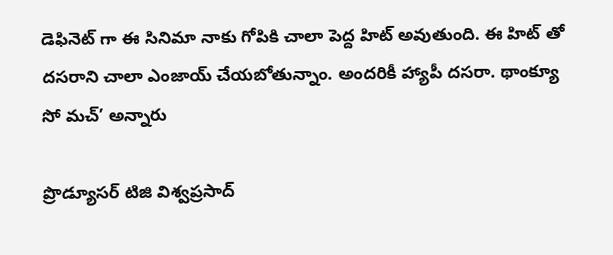డెఫినెట్ గా ఈ సినిమా నాకు గోపికి చాలా పెద్ద హిట్ అవుతుంది. ఈ హిట్ తో దసరాని చాలా ఎంజాయ్ చేయబోతున్నాం. అందరికీ హ్యాపీ దసరా. థాంక్యూ సో మచ్’ అన్నారు

ప్రొడ్యూసర్ టిజి విశ్వప్రసాద్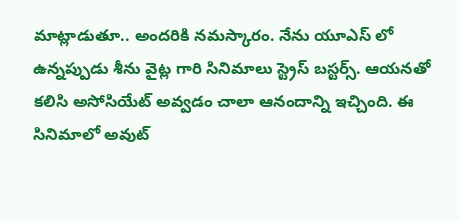మాట్లాడుతూ.. అందరికి నమస్కారం. నేను యూఎస్ లో ఉన్నప్పుడు శీను వైట్ల గారి సినిమాలు స్ట్రెస్ బస్టర్స్. ఆయనతో కలిసి అసోసియేట్ అవ్వడం చాలా ఆనందాన్ని ఇచ్చింది. ఈ సినిమాలో అవుట్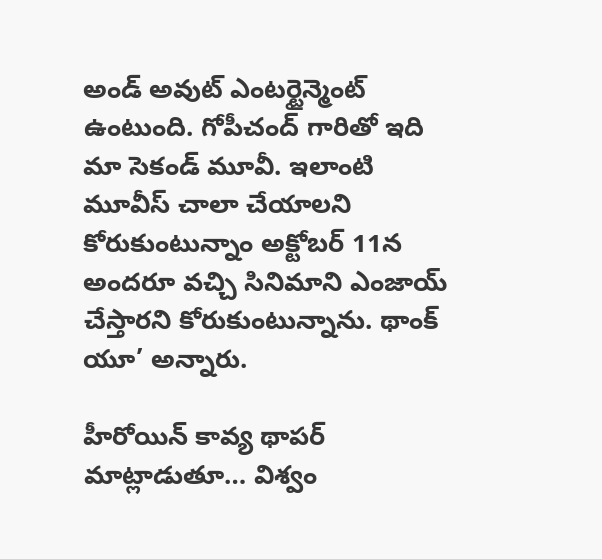అండ్ అవుట్ ఎంటర్టైన్మెంట్ ఉంటుంది. గోపీచంద్ గారితో ఇది మా సెకండ్ మూవీ. ఇలాంటి మూవీస్ చాలా చేయాలని కోరుకుంటున్నాం అక్టోబర్ 11న అందరూ వచ్చి సినిమాని ఎంజాయ్ చేస్తారని కోరుకుంటున్నాను. థాంక్ యూ’ అన్నారు.

హీరోయిన్ కావ్య థాపర్ మాట్లాడుతూ… విశ్వం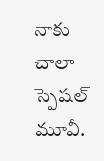నాకు చాలా స్పెషల్ మూవీ.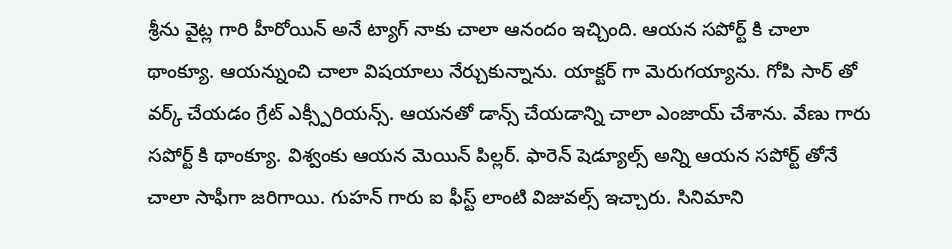శ్రీను వైట్ల గారి హీరోయిన్ అనే ట్యాగ్ నాకు చాలా ఆనందం ఇచ్చింది. ఆయన సపోర్ట్ కి చాలా థాంక్యూ. ఆయన్నుంచి చాలా విషయాలు నేర్చుకున్నాను. యాక్టర్ గా మెరుగయ్యాను. గోపి సార్ తో వర్క్ చేయడం గ్రేట్ ఎక్స్పీరియన్స్. ఆయనతో డాన్స్ చేయడాన్ని చాలా ఎంజాయ్ చేశాను. వేణు గారు సపోర్ట్ కి థాంక్యూ. విశ్వంకు ఆయన మెయిన్ పిల్లర్. ఫారెన్ షెడ్యూల్స్ అన్ని ఆయన సపోర్ట్ తోనే చాలా సాఫీగా జరిగాయి. గుహన్ గారు ఐ ఫీస్ట్ లాంటి విజువల్స్ ఇచ్చారు. సినిమాని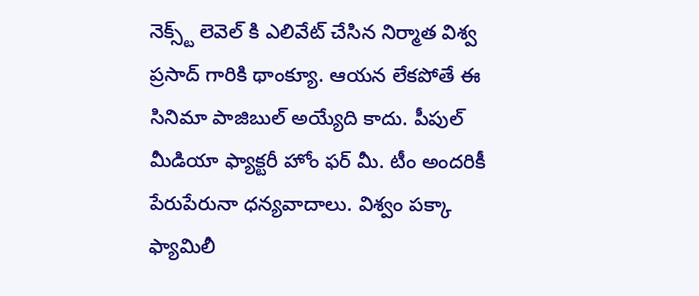నెక్స్ట్ లెవెల్ కి ఎలివేట్ చేసిన నిర్మాత విశ్వ ప్రసాద్ గారికి థాంక్యూ. ఆయన లేకపోతే ఈ సినిమా పాజిబుల్ అయ్యేది కాదు. పీపుల్ మీడియా ఫ్యాక్టరీ హోం ఫర్ మీ. టీం అందరికీ పేరుపేరునా ధన్యవాదాలు. విశ్వం పక్కా ఫ్యామిలీ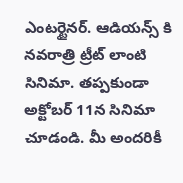ఎంటర్టైనర్. ఆడియన్స్ కి నవరాత్రి ట్రీట్ లాంటి సినిమా. తప్పకుండా అక్టోబర్ 11న సినిమా చూడండి. మీ అందరికీ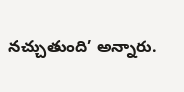నచ్చుతుంది’ అన్నారు.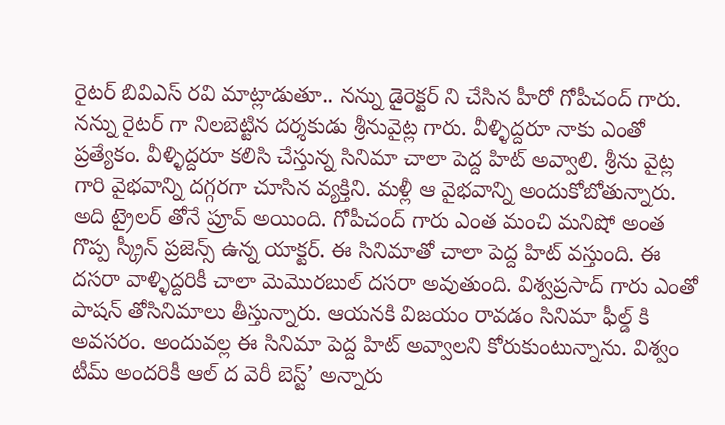రైటర్ బివిఎస్ రవి మాట్లాడుతూ.. నన్ను డైరెక్టర్ ని చేసిన హీరో గోపీచంద్ గారు. నన్ను రైటర్ గా నిలబెట్టిన దర్శకుడు శ్రీనువైట్ల గారు. వీళ్ళిద్దరూ నాకు ఎంతో ప్రత్యేకం. వీళ్ళిద్దరూ కలిసి చేస్తున్న సినిమా చాలా పెద్ద హిట్ అవ్వాలి. శ్రీను వైట్ల గారి వైభవాన్ని దగ్గరగా చూసిన వ్యక్తిని. మళ్లీ ఆ వైభవాన్ని అందుకోబోతున్నారు. అది ట్రైలర్ తోనే ప్రూవ్ అయింది. గోపీచంద్ గారు ఎంత మంచి మనిషో అంత గొప్ప స్క్రీన్ ప్రజెన్స్ ఉన్న యాక్టర్. ఈ సినిమాతో చాలా పెద్ద హిట్ వస్తుంది. ఈ దసరా వాళ్ళిద్దరికీ చాలా మెమొరబుల్ దసరా అవుతుంది. విశ్వప్రసాద్ గారు ఎంతో పాషన్ తోసినిమాలు తీస్తున్నారు. ఆయనకి విజయం రావడం సినిమా ఫీల్డ్ కి అవసరం. అందువల్ల ఈ సినిమా పెద్ద హిట్ అవ్వాలని కోరుకుంటున్నాను. విశ్వం టీమ్ అందరికీ ఆల్ ద వెరీ బెస్ట్’ అన్నారు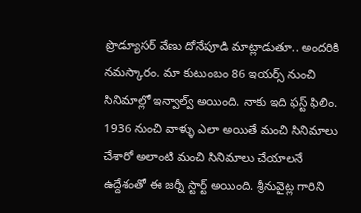ప్రొడ్యూసర్ వేణు దోనేపూడి మాట్లాడుతూ.. అందరికి నమస్కారం. మా కుటుంబం 86 ఇయర్స్ నుంచి సినిమాల్లో ఇన్వాల్వ్ అయింది. నాకు ఇది ఫస్ట్ ఫిలిం. 1936 నుంచి వాళ్ళు ఎలా అయితే మంచి సినిమాలు చేశారో అలాంటి మంచి సినిమాలు చేయాలనే ఉద్దేశంతో ఈ జర్నీ స్టార్ట్ అయింది. శ్రీనువైట్ల గారిని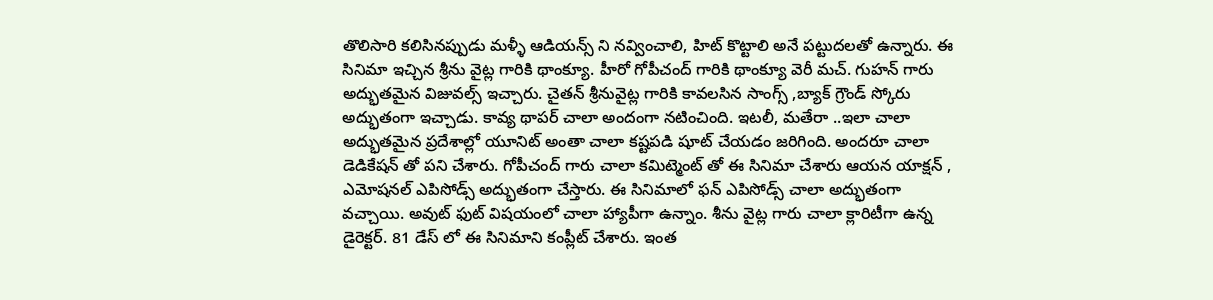తొలిసారి కలిసినప్పుడు మళ్ళీ ఆడియన్స్ ని నవ్వించాలి, హిట్ కొట్టాలి అనే పట్టుదలతో ఉన్నారు. ఈ సినిమా ఇచ్చిన శ్రీను వైట్ల గారికి థాంక్యూ. హీరో గోపీచంద్ గారికి థాంక్యూ వెరీ మచ్. గుహన్ గారు అద్భుతమైన విజువల్స్ ఇచ్చారు. చైతన్ శ్రీనువైట్ల గారికి కావలసిన సాంగ్స్ ,బ్యాక్ గ్రౌండ్ స్కోరు అద్భుతంగా ఇచ్చాడు. కావ్య థాపర్ చాలా అందంగా నటించింది. ఇటలీ, మతేరా ..ఇలా చాలా అద్భుతమైన ప్రదేశాల్లో యూనిట్ అంతా చాలా కష్టపడి షూట్ చేయడం జరిగింది. అందరూ చాలా డెడికేషన్ తో పని చేశారు. గోపీచంద్ గారు చాలా కమిట్మెంట్ తో ఈ సినిమా చేశారు ఆయన యాక్షన్ , ఎమోషనల్ ఎపిసోడ్స్ అద్భుతంగా చేస్తారు. ఈ సినిమాలో ఫన్ ఎపిసోడ్స్ చాలా అద్భుతంగా వచ్చాయి. అవుట్ ఫుట్ విషయంలో చాలా హ్యాపీగా ఉన్నాం. శీను వైట్ల గారు చాలా క్లారిటీగా ఉన్న డైరెక్టర్. 81 డేస్ లో ఈ సినిమాని కంప్లీట్ చేశారు. ఇంత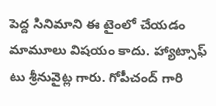పెద్ద సినిమాని ఈ టైంలో చేయడం మామూలు విషయం కాదు. హ్యాట్సాఫ్ టు శ్రీనువైట్ల గారు. గోపీచంద్ గారి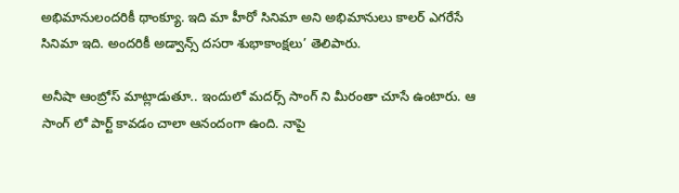అభిమానులందరికీ థాంక్యూ. ఇది మా హీరో సినిమా అని అభిమానులు కాలర్ ఎగరేసే సినిమా ఇది. అందరికీ అడ్వాన్స్ దసరా శుభాకాంక్షలు’ తెలిపారు.

అనీషా ఆంబ్రోస్ మాట్లాడుతూ.. ఇందులో మదర్స్ సాంగ్ ని మీరంతా చూసే ఉంటారు. ఆ సాంగ్ లో పార్ట్ కావడం చాలా ఆనందంగా ఉంది. నాపై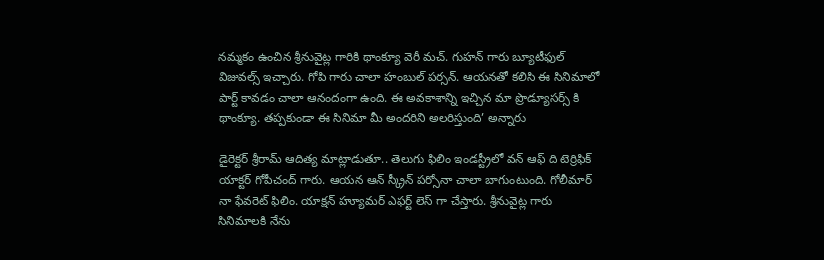నమ్మకం ఉంచిన శ్రీనువైట్ల గారికి థాంక్యూ వెరీ మచ్. గుహన్ గారు బ్యూటీఫుల్ విజువల్స్ ఇచ్చారు. గోపి గారు చాలా హంబుల్ పర్సన్. ఆయనతో కలిసి ఈ సినిమాలో పార్ట్ కావడం చాలా ఆనందంగా ఉంది. ఈ అవకాశాన్ని ఇచ్చిన మా ప్రొడ్యూసర్స్ కి థాంక్యూ. తప్పకుండా ఈ సినిమా మీ అందరిని అలరిస్తుంది’ అన్నారు

డైరెక్టర్ శ్రీరామ్ ఆదిత్య మాట్లాడుతూ.. తెలుగు ఫిలిం ఇండస్ట్రీలో వన్ ఆఫ్ ది టెర్రిఫిక్ యాక్టర్ గోపీచంద్ గారు. ఆయన ఆన్ స్క్రీన్ పర్సోనా చాలా బాగుంటుంది. గోలీమార్ నా ఫేవరెట్ ఫిలిం. యాక్షన్ హ్యూమర్ ఎఫర్ట్ లెస్ గా చేస్తారు. శ్రీనువైట్ల గారు సినిమాలకి నేను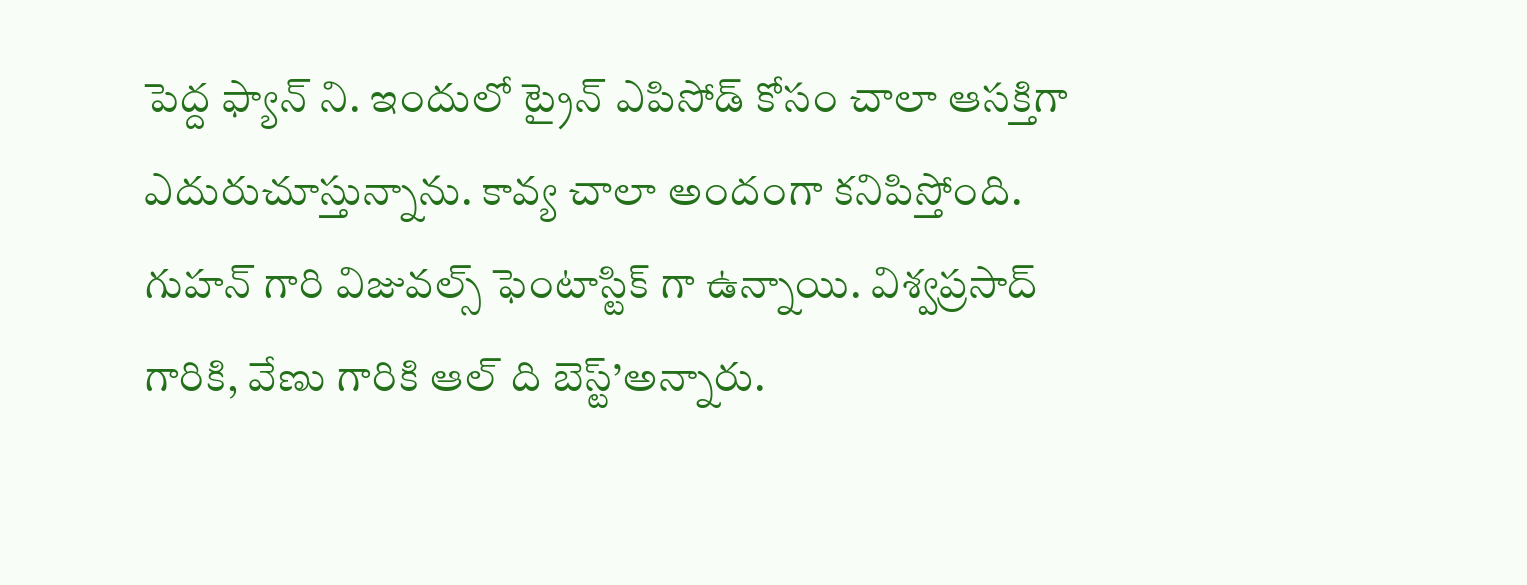పెద్ద ఫ్యాన్ ని. ఇందులో ట్రైన్ ఎపిసోడ్ కోసం చాలా ఆసక్తిగా ఎదురుచూస్తున్నాను. కావ్య చాలా అందంగా కనిపిస్తోంది. గుహన్ గారి విజువల్స్ ఫెంటాస్టిక్ గా ఉన్నాయి. విశ్వప్రసాద్ గారికి, వేణు గారికి ఆల్ ది బెస్ట్’అన్నారు.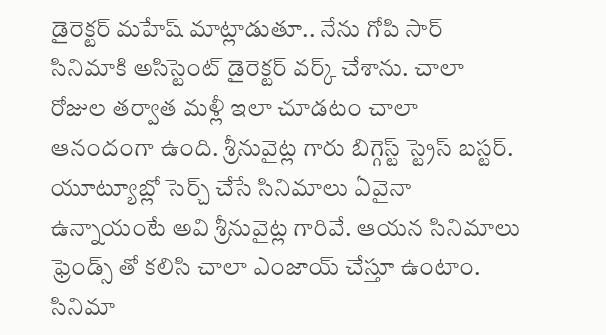డైరెక్టర్ మహేష్ మాట్లాడుతూ.. నేను గోపి సార్ సినిమాకి అసిస్టెంట్ డైరెక్టర్ వర్క్ చేశాను. చాలా రోజుల తర్వాత మళ్లీ ఇలా చూడటం చాలా ఆనందంగా ఉంది. శ్రీనువైట్ల గారు బిగ్గెస్ట్ స్ట్రెస్ బస్టర్. యూట్యూబ్లో సెర్చ్ చేసే సినిమాలు ఏవైనా ఉన్నాయంటే అవి శ్రీనువైట్ల గారివే. ఆయన సినిమాలు ఫ్రెండ్స్ తో కలిసి చాలా ఎంజాయ్ చేస్తూ ఉంటాం. సినిమా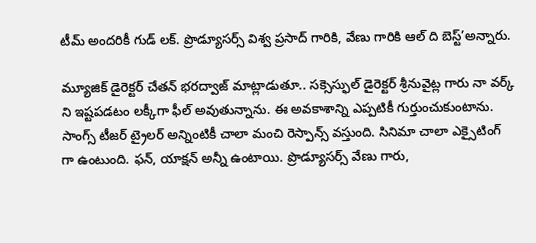టీమ్ అందరికీ గుడ్ లక్. ప్రొడ్యూసర్స్ విశ్వ ప్రసాద్ గారికి, వేణు గారికి ఆల్ ది బెస్ట్’అన్నారు.

మ్యూజిక్ డైరెక్టర్ చేతన్ భరద్వాజ్ మాట్లాడుతూ.. సక్సెస్ఫుల్ డైరెక్టర్ శ్రీనువైట్ల గారు నా వర్క్ ని ఇష్టపడటం లక్కీగా ఫీల్ అవుతున్నాను. ఈ అవకాశాన్ని ఎప్పటికీ గుర్తుంచుకుంటాను. సాంగ్స్ టీజర్ ట్రైలర్ అన్నింటికీ చాలా మంచి రెస్పాన్స్ వస్తుంది. సినిమా చాలా ఎక్సైటింగ్ గా ఉంటుంది. ఫన్, యాక్షన్ అన్నీ ఉంటాయి. ప్రొడ్యూసర్స్ వేణు గారు,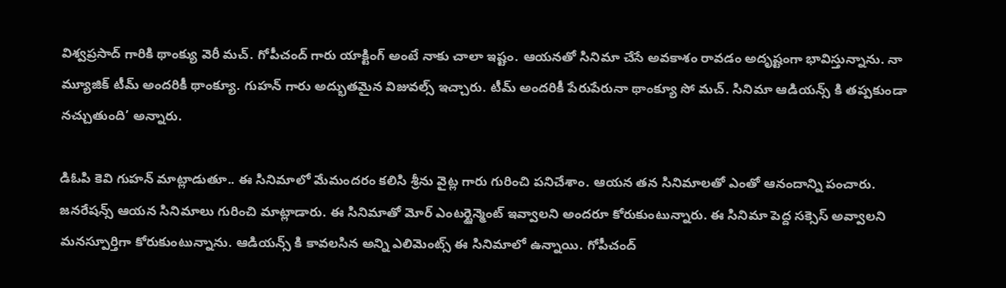విశ్వప్రసాద్ గారికి థాంక్యు వెరీ మచ్. గోపీచంద్ గారు యాక్టింగ్ అంటే నాకు చాలా ఇష్టం. ఆయనతో సినిమా చేసే అవకాశం రావడం అదృష్టంగా భావిస్తున్నాను. నా మ్యూజిక్ టీమ్ అందరికీ థాంక్యూ. గుహన్ గారు అద్భుతమైన విజువల్స్ ఇచ్చారు. టీమ్ అందరికీ పేరుపేరునా థాంక్యూ సో మచ్. సినిమా ఆడియన్స్ కి తప్పకుండా నచ్చుతుంది’ అన్నారు.

డిఓపి కెవి గుహన్ మాట్లాడుతూ.. ఈ సినిమాలో మేమందరం కలిసి శ్రీను వైట్ల గారు గురించి పనిచేశాం. ఆయన తన సినిమాలతో ఎంతో ఆనందాన్ని పంచారు. జనరేషన్స్ ఆయన సినిమాలు గురించి మాట్లాడారు. ఈ సినిమాతో మోర్ ఎంటర్టైన్మెంట్ ఇవ్వాలని అందరూ కోరుకుంటున్నారు. ఈ సినిమా పెద్ద సక్సెస్ అవ్వాలని మనస్పూర్తిగా కోరుకుంటున్నాను. ఆడియన్స్ కి కావలసిన అన్ని ఎలిమెంట్స్ ఈ సినిమాలో ఉన్నాయి. గోపీచంద్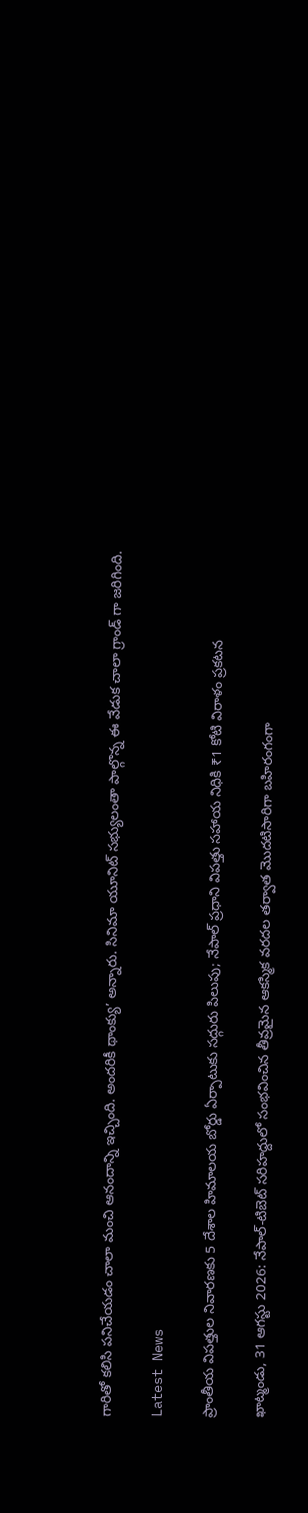గారితో కలిసి పనిచేయడం చాలా మంచి ఆనందాన్ని ఇచ్చింది. అందరికీ థాంక్యు’ అన్నారు. సినిమా యూనిట్ సభ్యులంతా పాల్గొన్న ఈ వేడుక చాలా గ్రాండ్ గా జరిగింది.

Latest News

ప్రాంతీయ విపత్తుల నివారణకు 5 దేశాల హిమాలయ బోర్డు ఏర్పాటుకు సద్గురు పిలుపు; నేపాల్ ప్రధాని విపత్తు సహాయ నిధికి ₹1 కోటి విరాళం ప్రకటన

ఖాట్మండు, 31 ఆగస్టు 2026: నేపాల్-టిబెట్ సరిహద్దులో సంభవించిన తీవ్రమైన ఆకస్మిక వరదల తర్వాత మొదటిసారిగా బహిరంగంగా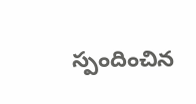స్పందించిన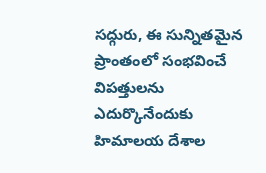సద్గురు, ఈ సున్నితమైన ప్రాంతంలో సంభవించే విపత్తులను ఎదుర్కొనేందుకు హిమాలయ దేశాల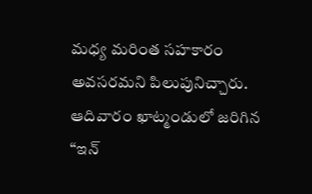మధ్య మరింత సహకారం అవసరమని పిలుపునిచ్చారు. ఆదివారం ఖాట్మండులో జరిగిన “ఇన్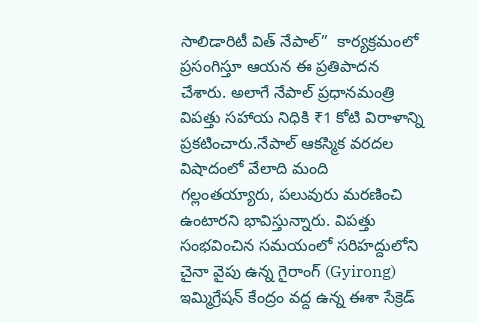సాలిడారిటీ విత్ నేపాల్”  కార్యక్రమంలో ప్రసంగిస్తూ ఆయన ఈ ప్రతిపాదన చేశారు. అలాగే నేపాల్ ప్రధానమంత్రి విపత్తు సహాయ నిధికి ₹1 కోటి విరాళాన్ని ప్రకటించారు.నేపాల్ ఆకస్మిక వరదల విషాదంలో వేలాది మంది గల్లంతయ్యారు, పలువురు మరణించి ఉంటారని భావిస్తున్నారు. విపత్తు సంభవించిన సమయంలో సరిహద్దులోని చైనా వైపు ఉన్న గైరాంగ్ (Gyirong) ఇమ్మిగ్రేషన్ కేంద్రం వద్ద ఉన్న ఈశా సేక్రెడ్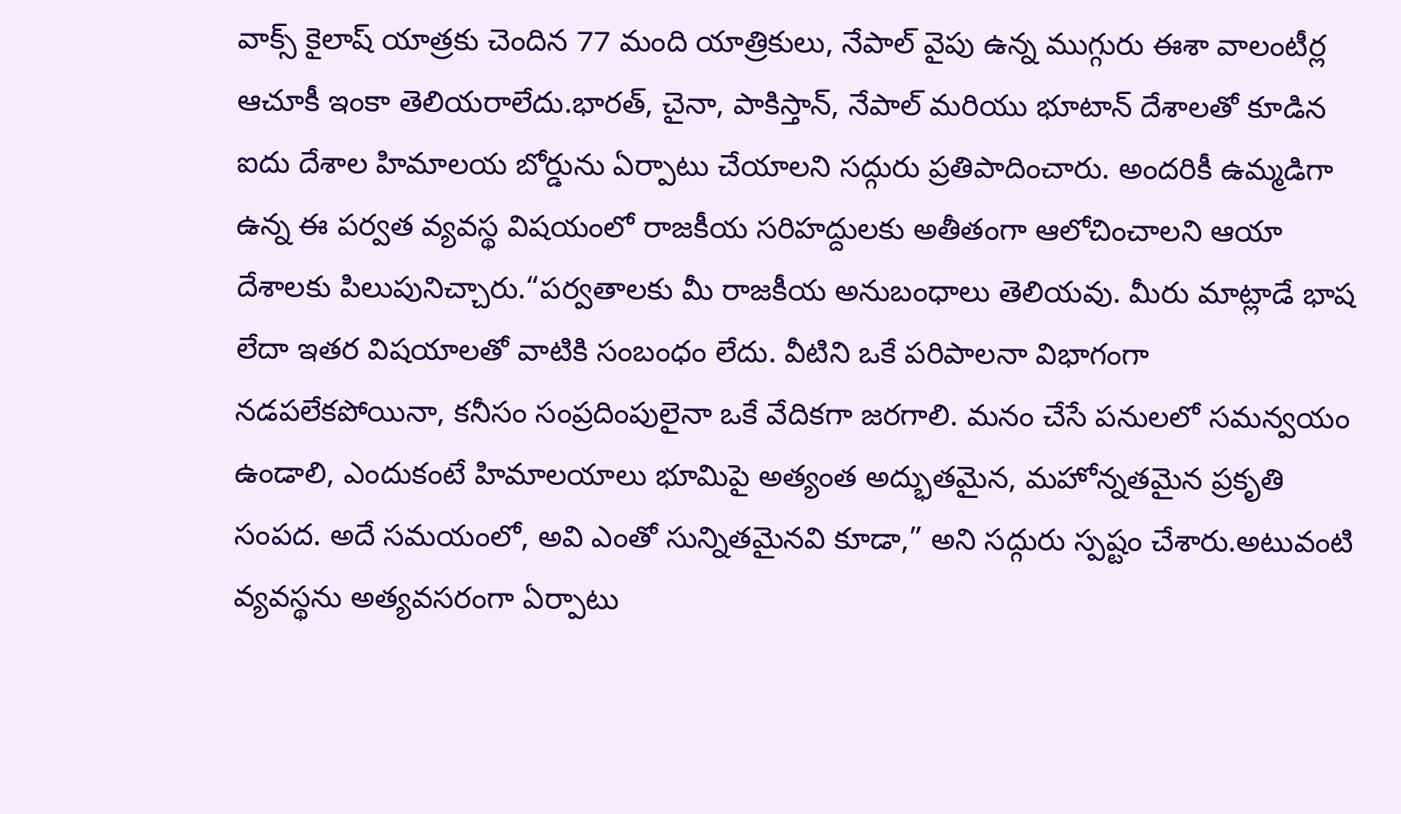వాక్స్ కైలాష్ యాత్రకు చెందిన 77 మంది యాత్రికులు, నేపాల్ వైపు ఉన్న ముగ్గురు ఈశా వాలంటీర్ల ఆచూకీ ఇంకా తెలియరాలేదు.భారత్, చైనా, పాకిస్తాన్, నేపాల్ మరియు భూటాన్ దేశాలతో కూడిన ఐదు దేశాల హిమాలయ బోర్డును ఏర్పాటు చేయాలని సద్గురు ప్రతిపాదించారు. అందరికీ ఉమ్మడిగా ఉన్న ఈ పర్వత వ్యవస్థ విషయంలో రాజకీయ సరిహద్దులకు అతీతంగా ఆలోచించాలని ఆయా దేశాలకు పిలుపునిచ్చారు.“పర్వతాలకు మీ రాజకీయ అనుబంధాలు తెలియవు. మీరు మాట్లాడే భాష లేదా ఇతర విషయాలతో వాటికి సంబంధం లేదు. వీటిని ఒకే పరిపాలనా విభాగంగా నడపలేకపోయినా, కనీసం సంప్రదింపులైనా ఒకే వేదికగా జరగాలి. మనం చేసే పనులలో సమన్వయం ఉండాలి, ఎందుకంటే హిమాలయాలు భూమిపై అత్యంత అద్భుతమైన, మహోన్నతమైన ప్రకృతి సంపద. అదే సమయంలో, అవి ఎంతో సున్నితమైనవి కూడా,” అని సద్గురు స్పష్టం చేశారు.అటువంటి వ్యవస్థను అత్యవసరంగా ఏర్పాటు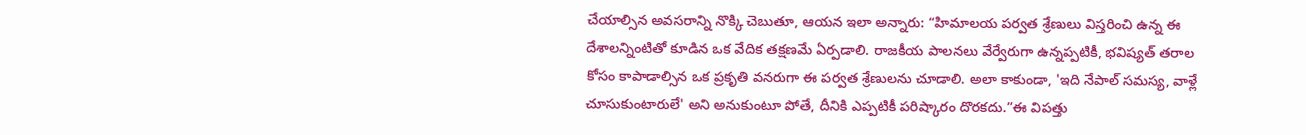చేయాల్సిన అవసరాన్ని నొక్కి చెబుతూ, ఆయన ఇలా అన్నారు: “హిమాలయ పర్వత శ్రేణులు విస్తరించి ఉన్న ఈ దేశాలన్నింటితో కూడిన ఒక వేదిక తక్షణమే ఏర్పడాలి. రాజకీయ పాలనలు వేర్వేరుగా ఉన్నప్పటికీ, భవిష్యత్ తరాల కోసం కాపాడాల్సిన ఒక ప్రకృతి వనరుగా ఈ పర్వత శ్రేణులను చూడాలి. అలా కాకుండా, 'ఇది నేపాల్ సమస్య, వాళ్లే చూసుకుంటారులే' అని అనుకుంటూ పోతే, దీనికి ఎప్పటికీ పరిష్కారం దొరకదు.”ఈ విపత్తు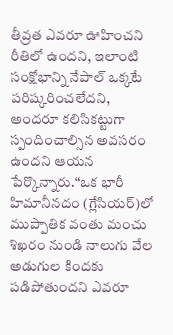తీవ్రత ఎవరూ ఊహించని రీతిలో ఉందని, ఇలాంటి సంక్షోభాన్ని నేపాల్ ఒక్కటే పరిష్కరించలేదని, అందరూ కలిసికట్టుగా స్పందించాల్సిన అవసరం ఉందని ఆయన పేర్కొన్నారు.“ఒక భారీ హిమానీనదం (గ్లేసియర్)లో ముప్పాతిక వంతు మంచు శిఖరం నుండి నాలుగు వేల అడుగుల కిందకు పడిపోతుందని ఎవరూ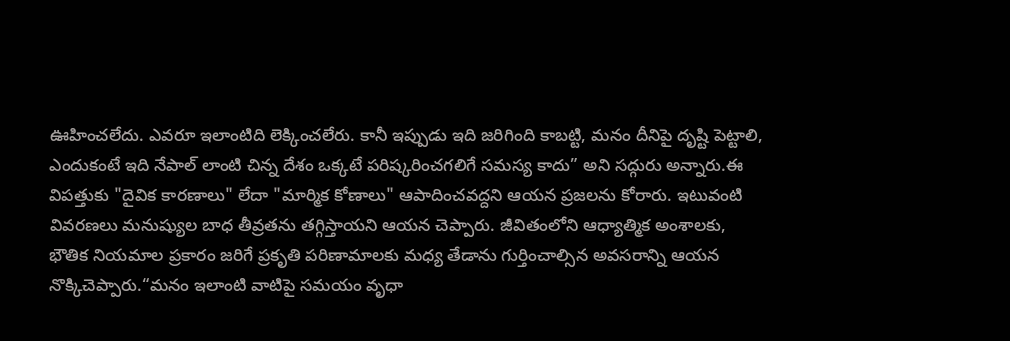ఊహించలేదు. ఎవరూ ఇలాంటిది లెక్కించలేరు. కానీ ఇప్పుడు ఇది జరిగింది కాబట్టి, మనం దీనిపై దృష్టి పెట్టాలి, ఎందుకంటే ఇది నేపాల్ లాంటి చిన్న దేశం ఒక్కటే పరిష్కరించగలిగే సమస్య కాదు” అని సద్గురు అన్నారు.ఈ విపత్తుకు "దైవిక కారణాలు" లేదా "మార్మిక కోణాలు" ఆపాదించవద్దని ఆయన ప్రజలను కోరారు. ఇటువంటి వివరణలు మనుష్యుల బాధ తీవ్రతను తగ్గిస్తాయని ఆయన చెప్పారు. జీవితంలోని ఆధ్యాత్మిక అంశాలకు, భౌతిక నియమాల ప్రకారం జరిగే ప్రకృతి పరిణామాలకు మధ్య తేడాను గుర్తించాల్సిన అవసరాన్ని ఆయన నొక్కిచెప్పారు.“మనం ఇలాంటి వాటిపై సమయం వృధా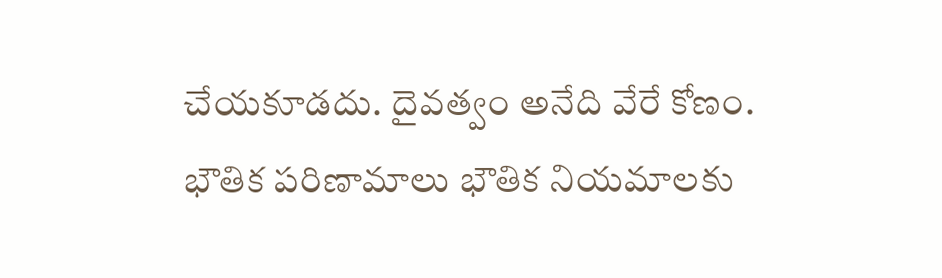చేయకూడదు. దైవత్వం అనేది వేరే కోణం. భౌతిక పరిణామాలు భౌతిక నియమాలకు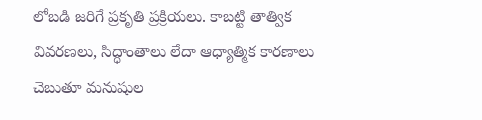లోబడి జరిగే ప్రకృతి ప్రక్రియలు. కాబట్టి తాత్విక వివరణలు, సిద్ధాంతాలు లేదా ఆధ్యాత్మిక కారణాలు చెబుతూ మనుషుల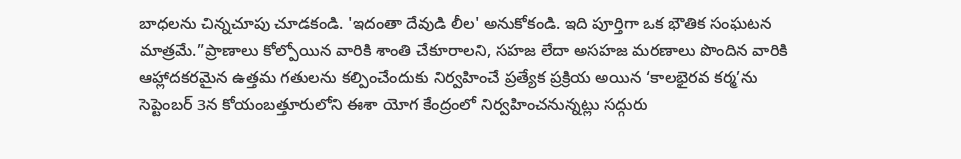బాధలను చిన్నచూపు చూడకండి. 'ఇదంతా దేవుడి లీల' అనుకోకండి. ఇది పూర్తిగా ఒక భౌతిక సంఘటన మాత్రమే.”ప్రాణాలు కోల్పోయిన వారికి శాంతి చేకూరాలని, సహజ లేదా అసహజ మరణాలు పొందిన వారికి ఆహ్లాదకరమైన ఉత్తమ గతులను కల్పించేందుకు నిర్వహించే ప్రత్యేక ప్రక్రియ అయిన ‘కాలభైరవ కర్మ’ను సెప్టెంబర్ 3న కోయంబత్తూరులోని ఈశా యోగ కేంద్రంలో నిర్వహించనున్నట్లు సద్గురు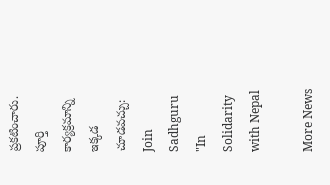ప్రకటించారు. పూర్తి కార్యక్రమాన్ని ఇక్కడ చూడవచ్చు: Join Sadhguru "In Solidarity with Nepal

More News